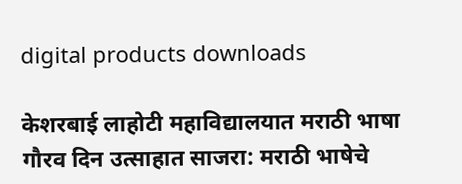digital products downloads

केशरबाई लाहोटी महाविद्यालयात मराठी भाषा गौरव दिन उत्साहात साजरा: मराठी भाषेचे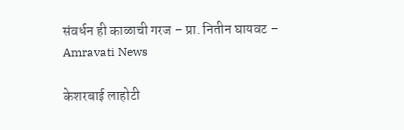संवर्धन ही काळाची गरज – प्रा. नितीन घायवट – Amravati News

केशरबाई लाहोटी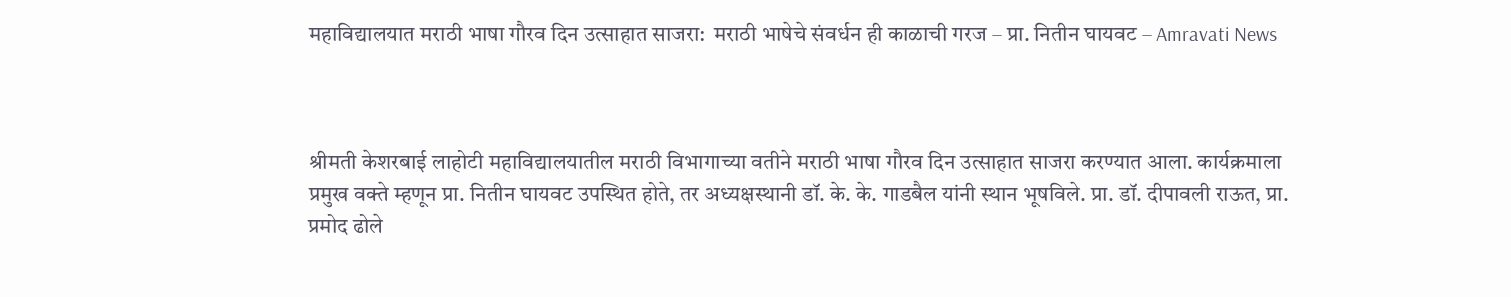महाविद्यालयात मराठी भाषा गौरव दिन उत्साहात साजरा:  मराठी भाषेचे संवर्धन ही काळाची गरज – प्रा. नितीन घायवट – Amravati News



श्रीमती केशरबाई लाहोटी महाविद्यालयातील मराठी विभागाच्या वतीने मराठी भाषा गौरव दिन उत्साहात साजरा करण्यात आला. कार्यक्रमाला प्रमुख वक्ते म्हणून प्रा. नितीन घायवट उपस्थित होते, तर अध्यक्षस्थानी डॉ. के. के. गाडबैल यांनी स्थान भूषविले. प्रा. डॉ. दीपावली राऊत, प्रा. प्रमोद ढोले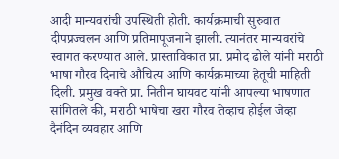आदी मान्यवरांची उपस्थिती होती. कार्यक्रमाची सुरुवात दीपप्रज्वलन आणि प्रतिमापूजनाने झाली. त्यानंतर मान्यवरांचे स्वागत करण्यात आले. प्रास्ताविकात प्रा. प्रमोद ढोले यांनी मराठी भाषा गौरव दिनाचे औचित्य आणि कार्यक्रमाच्या हेतूची माहिती दिली. प्रमुख वक्ते प्रा. नितीन घायवट यांनी आपल्या भाषणात सांगितले की, मराठी भाषेचा खरा गौरव तेव्हाच होईल जेव्हा दैनंदिन व्यवहार आणि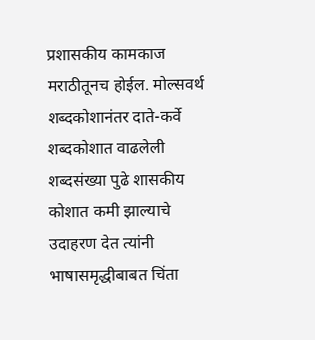प्रशासकीय कामकाज मराठीतूनच होईल. मोल्सवर्थ शब्दकोशानंतर दाते-कर्वे शब्दकोशात वाढलेली शब्दसंख्या पुढे शासकीय कोशात कमी झाल्याचे उदाहरण देत त्यांनी भाषासमृद्धीबाबत चिंता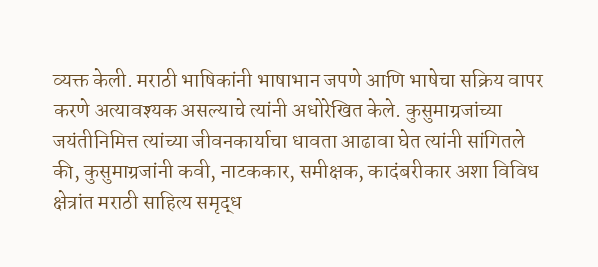व्यक्त केली. मराठी भाषिकांनी भाषाभान जपणे आणि भाषेचा सक्रिय वापर करणे अत्यावश्यक असल्याचे त्यांनी अधोरेखित केले. कुसुमाग्रजांच्या जयंतीनिमित्त त्यांच्या जीवनकार्याचा धावता आढावा घेत त्यांनी सांगितले की, कुसुमाग्रजांनी कवी, नाटककार, समीक्षक, कादंबरीकार अशा विविध क्षेत्रांत मराठी साहित्य समृद्ध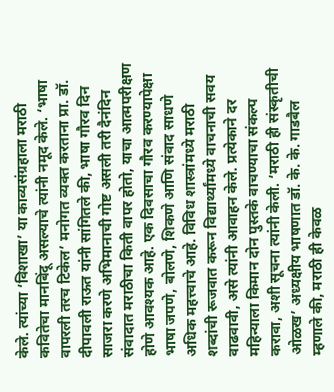केले. त्यांच्या ‘विशाखा’ या काव्यसंग्रहाला मराठी कवितेचा मानबिंदू असल्याचे त्यांनी नमूद केले. ‘भाषा वापरली तरच टिकेल’ मनोगत व्यक्त करताना प्रा. डॉ. दीपावली राऊत यांनी सांगितले की, भाषा गौरव दिन साजरा करणे अभिमानाची गोष्ट असली तरी दैनंदिन संवादात मराठीचा किती वापर होतो, याचा आत्मपरीक्षण होणे आवश्यक आहे. एक दिवसाचा गौरव करण्यापेक्षा भाषा जपणे, बोलणे, शिकणे आणि संवाद साधणे अधिक महत्त्वाचे आहे. विविध शास्त्रांमध्ये मराठी शब्दांची रूजवात करून विद्यार्थ्यांमध्ये वाचनाची सवय वाढवावी, असे त्यांनी आवाहन केले. प्रत्येकाने दर महिन्याला किमान दोन पुस्तके वाचण्याचा संकल्प करावा, अशी सूचना त्यांनी केली. ‘मराठी ही संस्कृतीची ओळख’ अध्यक्षीय भाषणात डॉ. के. के. गाडबैल म्हणाले की, मराठी ही केवळ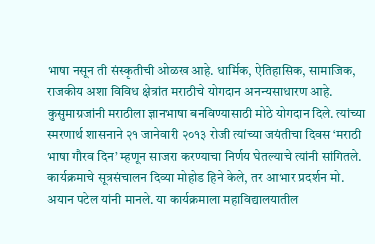भाषा नसून ती संस्कृतीची ओळख आहे. धार्मिक, ऐतिहासिक, सामाजिक, राजकीय अशा विविध क्षेत्रांत मराठीचे योगदान अनन्यसाधारण आहे. कुसुमाग्रजांनी मराठीला ज्ञानभाषा बनविण्यासाठी मोठे योगदान दिले. त्यांच्या स्मरणार्थ शासनाने २१ जानेवारी २०१३ रोजी त्यांच्या जयंतीचा दिवस ‘मराठी भाषा गौरव दिन’ म्हणून साजरा करण्याचा निर्णय घेतल्याचे त्यांनी सांगितले. कार्यक्रमाचे सूत्रसंचालन दिव्या मोहोड हिने केले, तर आभार प्रदर्शन मो. अयान पटेल यांनी मानले. या कार्यक्रमाला महाविद्यालयातील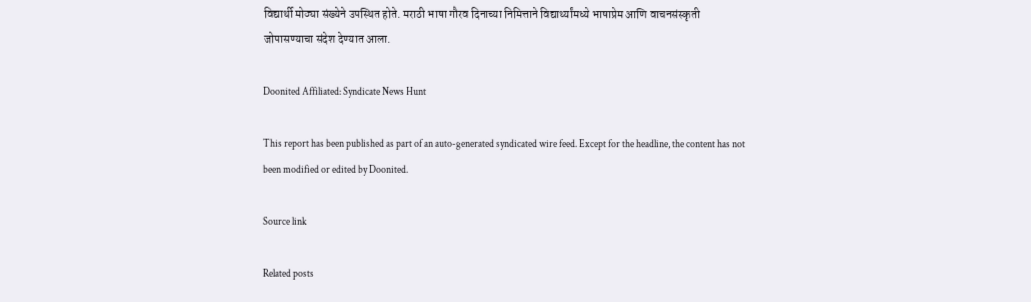विद्यार्थी मोठ्या संख्येने उपस्थित होते. मराठी भाषा गौरव दिनाच्या निमित्ताने विद्यार्थ्यांमध्ये भाषाप्रेम आणि वाचनसंस्कृती जोपासण्याचा संदेश देण्यात आला.

Doonited Affiliated: Syndicate News Hunt

This report has been published as part of an auto-generated syndicated wire feed. Except for the headline, the content has not been modified or edited by Doonited.

Source link

Related posts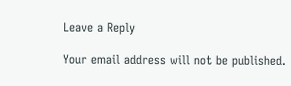Leave a Reply

Your email address will not be published.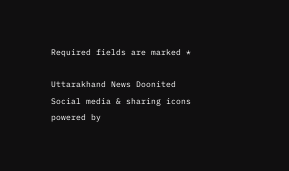Required fields are marked *

Uttarakhand News Doonited
Social media & sharing icons powered by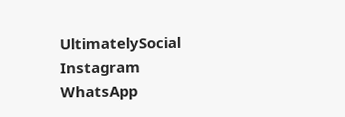UltimatelySocial
Instagram
WhatsApp